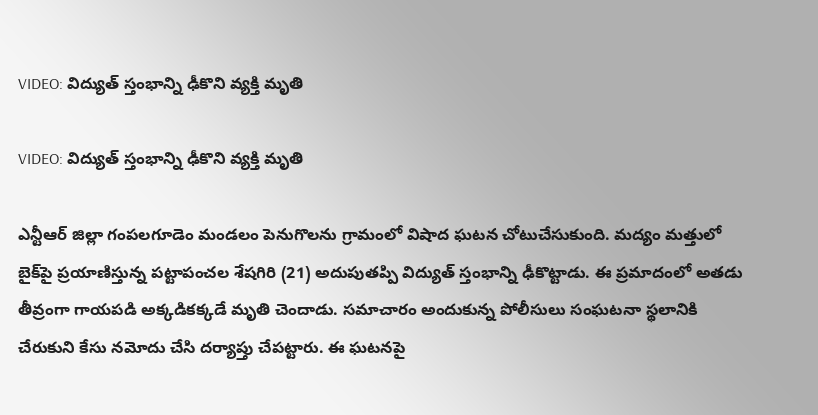VIDEO: విద్యుత్ స్తంభాన్ని ఢీకొని వ్యక్తి మృతి

VIDEO: విద్యుత్ స్తంభాన్ని ఢీకొని వ్యక్తి మృతి

ఎన్టీఆర్ జిల్లా గంపలగూడెం మండలం పెనుగొలను గ్రామంలో విషాద ఘటన చోటుచేసుకుంది. మద్యం మత్తులో బైక్‌పై ప్రయాణిస్తున్న పట్టాపంచల శేషగిరి (21) అదుపుతప్పి విద్యుత్ స్తంభాన్ని ఢీకొట్టాడు. ఈ ప్రమాదంలో అతడు తీవ్రంగా గాయపడి అక్కడికక్కడే మృతి చెందాడు. సమాచారం అందుకున్న పోలీసులు సంఘటనా స్థలానికి చేరుకుని కేసు నమోదు చేసి దర్యాప్తు చేపట్టారు. ఈ ఘటనపై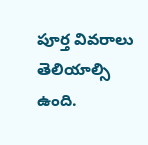పూర్త వివరాలు తెలియాల్సి ఉంది.